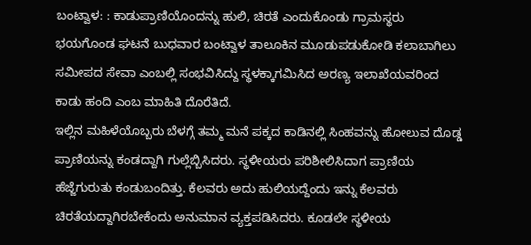ಬಂಟ್ವಾಳ: : ಕಾಡುಪ್ರಾಣಿಯೊಂದನ್ನು ಹುಲಿ, ಚಿರತೆ ಎಂದುಕೊಂಡು ಗ್ರಾಮಸ್ಥರು ಭಯಗೊಂಡ ಘಟನೆ ಬುಧವಾರ ಬಂಟ್ವಾಳ ತಾಲೂಕಿನ ಮೂಡುಪಡುಕೋಡಿ ಕಲಾಬಾಗಿಲು ಸಮೀಪದ ಸೇವಾ ಎಂಬಲ್ಲಿ ಸಂಭವಿಸಿದ್ದು ಸ್ಥಳಕ್ಕಾಗಮಿಸಿದ ಅರಣ್ಯ ಇಲಾಖೆಯವರಿಂದ ಕಾಡು ಹಂದಿ ಎಂಬ ಮಾಹಿತಿ ದೊರೆತಿದೆ.
ಇಲ್ಲಿನ ಮಹಿಳೆಯೊಬ್ಬರು ಬೆಳಗ್ಗೆ ತಮ್ಮ ಮನೆ ಪಕ್ಕದ ಕಾಡಿನಲ್ಲಿ ಸಿಂಹವನ್ನು ಹೋಲುವ ದೊಡ್ಡ ಪ್ರಾಣಿಯನ್ನು ಕಂಡದ್ದಾಗಿ ಗುಲ್ಲೆಬ್ಬಿಸಿದರು. ಸ್ಥಳೀಯರು ಪರಿಶೀಲಿಸಿದಾಗ ಪ್ರಾಣಿಯ ಹೆಜ್ಜೆಗುರುತು ಕಂಡುಬಂದಿತ್ತು. ಕೆಲವರು ಅದು ಹುಲಿಯದ್ದೆಂದು ಇನ್ನು ಕೆಲವರು ಚಿರತೆಯದ್ದಾಗಿರಬೇಕೆಂದು ಅನುಮಾನ ವ್ಯಕ್ತಪಡಿಸಿದರು. ಕೂಡಲೇ ಸ್ಥಳೀಯ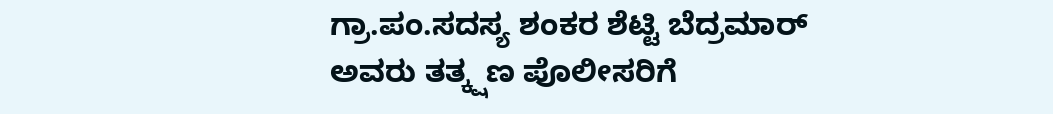ಗ್ರಾ.ಪಂ.ಸದಸ್ಯ ಶಂಕರ ಶೆಟ್ಟಿ ಬೆದ್ರಮಾರ್ ಅವರು ತತ್ಕ್ಷಣ ಪೊಲೀಸರಿಗೆ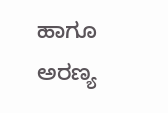ಹಾಗೂ ಅರಣ್ಯ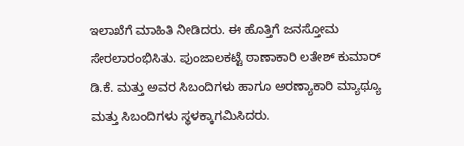ಇಲಾಖೆಗೆ ಮಾಹಿತಿ ನೀಡಿದರು. ಈ ಹೊತ್ತಿಗೆ ಜನಸ್ತೋಮ ಸೇರಲಾರಂಭಿಸಿತು. ಪುಂಜಾಲಕಟ್ಟೆ ಠಾಣಾಕಾರಿ ಲತೇಶ್ ಕುಮಾರ್ ಡಿ.ಕೆ. ಮತ್ತು ಅವರ ಸಿಬಂದಿಗಳು ಹಾಗೂ ಅರಣ್ಯಾಕಾರಿ ಮ್ಯಾಥ್ಯೂ ಮತ್ತು ಸಿಬಂದಿಗಳು ಸ್ಥಳಕ್ಕಾಗಮಿಸಿದರು.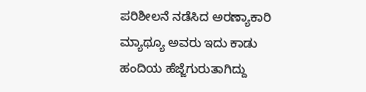ಪರಿಶೀಲನೆ ನಡೆಸಿದ ಅರಣ್ಯಾಕಾರಿ ಮ್ಯಾಥ್ಯೂ ಅವರು ಇದು ಕಾಡು ಹಂದಿಯ ಹೆಜ್ಜೆಗುರುತಾಗಿದ್ದು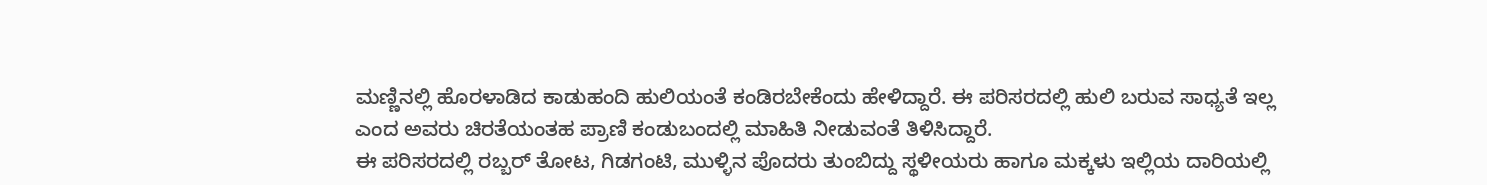ಮಣ್ಣಿನಲ್ಲಿ ಹೊರಳಾಡಿದ ಕಾಡುಹಂದಿ ಹುಲಿಯಂತೆ ಕಂಡಿರಬೇಕೆಂದು ಹೇಳಿದ್ದಾರೆ. ಈ ಪರಿಸರದಲ್ಲಿ ಹುಲಿ ಬರುವ ಸಾಧ್ಯತೆ ಇಲ್ಲ ಎಂದ ಅವರು ಚಿರತೆಯಂತಹ ಪ್ರಾಣಿ ಕಂಡುಬಂದಲ್ಲಿ ಮಾಹಿತಿ ನೀಡುವಂತೆ ತಿಳಿಸಿದ್ದಾರೆ.
ಈ ಪರಿಸರದಲ್ಲಿ ರಬ್ಬರ್ ತೋಟ, ಗಿಡಗಂಟಿ, ಮುಳ್ಳಿನ ಪೊದರು ತುಂಬಿದ್ದು ಸ್ಥಳೀಯರು ಹಾಗೂ ಮಕ್ಕಳು ಇಲ್ಲಿಯ ದಾರಿಯಲ್ಲಿ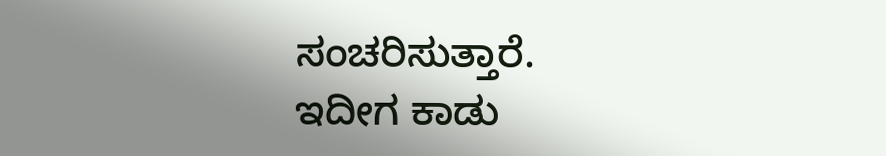ಸಂಚರಿಸುತ್ತಾರೆ. ಇದೀಗ ಕಾಡು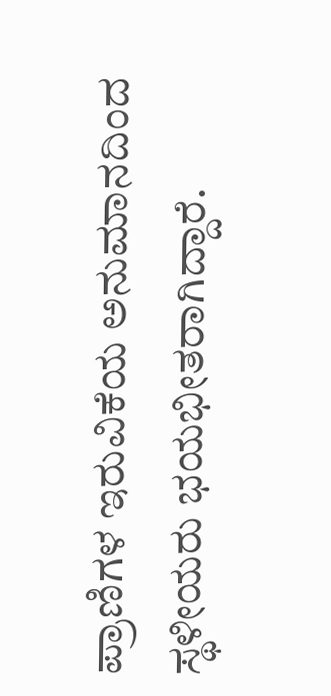ಪ್ರಾಣಿಗಳ ಇರುವಿಕೆಯ ಅನುಮಾನದಿಂದ ಸ್ಥಳೀಯರು ಭಯಭೀತರಾಗಿದ್ದಾರೆ.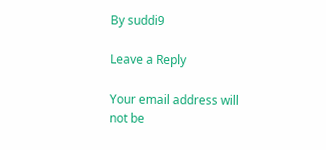By suddi9

Leave a Reply

Your email address will not be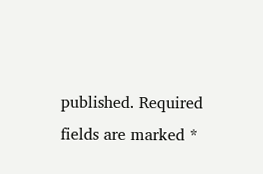published. Required fields are marked *